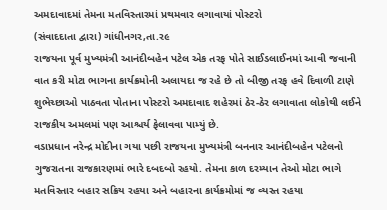અમદાવાદમાં તેમના મતવિસ્તારમાં પ્રથમવાર લગાવાયાં પોસ્ટરો
(સંવાદદાતા દ્વારા) ગાંધીનગર,તા.ર૯
રાજયના પૂર્વ મુખ્યમંત્રી આનંદીબહેન પટેલ એક તરફ પોતે સાઈડલાઈનમાં આવી જવાની વાત કરી મોટા ભાગના કાર્યક્રમોની અલાયદા જ રહે છે તો બીજી તરફ હવે દિવાળી ટાણે શુભેચ્છાઓ પાઠવતા પોતાના પોસ્ટરો અમદાવાદ શહેરમાં ઠેર-ઠેર લગાવાતા લોકોથી લઈને રાજકીય અમલમાં પણ આશ્ચર્ય ફેલાવવા પામ્યું છે.
વડાપ્રધાન નરેન્દ્ર મોદીના ગયા પછી રાજયના મુખ્યમંત્રી બનનાર આનંદીબહેન પટેલનો ગુજરાતના રાજકારણમાં ભારે દબદબો રહયો. તેમના કાળ દરમ્યાન તેઓ મોટા ભાગે મતવિસ્તાર બહાર સક્રિય રહયા અને બહારના કાર્યક્રમોમાં જ વ્યસ્ત રહયા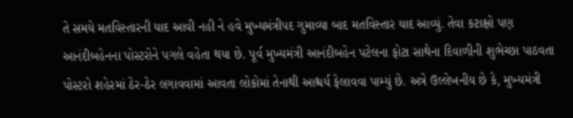તે સમયે મતવિસ્તારની યાદ આવી નહી ને હવે મુખ્યમંત્રીપદ ગુમાવ્યા બાદ મતવિસ્તાર યાદ આવ્યું. તેવા કટાક્ષો પણ આનંદીબહેનના પોસ્ટરોને પગલે વહેતા થયા છે. પૂર્વ મુખ્યમંત્રી આનંદીબહેન પટેલના ફોટા સાથેના દિવાળીની શુભેચ્છા પાઠવતા પોસ્ટરો શહેરમાં ઠેર-ઠેર લગાવવામાં આવતા લોકોમાં તેનાથી આશ્ચર્ય ફેલાવવા પામ્યું છે. અત્રે ઉલ્લેખનીય છે કે, મુખ્યમંત્રી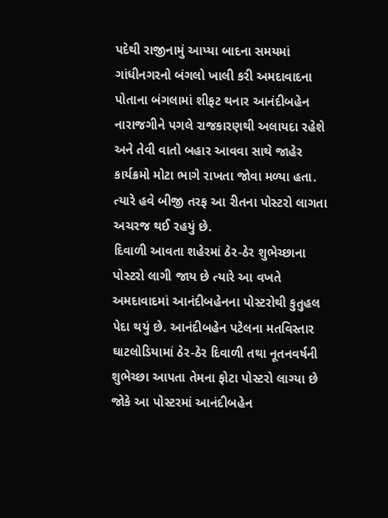પદેથી રાજીનામું આપ્યા બાદના સમયમાં ગાંધીનગરનો બંગલો ખાલી કરી અમદાવાદના પોતાના બંગલામાં શીફટ થનાર આનંદીબહેન નારાજગીને પગલે રાજકારણથી અલાયદા રહેશે અને તેવી વાતો બહાર આવવા સાથે જાહેર કાર્યક્રમો મોટા ભાગે રાખતા જોવા મળ્યા હતા. ત્યારે હવે બીજી તરફ આ રીતના પોસ્ટરો લાગતા અચરજ થઈ રહયું છે.
દિવાળી આવતા શહેરમાં ઠેર-ઠેર શુભેચ્છાના પોસ્ટરો લાગી જાય છે ત્યારે આ વખતે અમદાવાદમાં આનંદીબહેનના પોસ્ટરોથી કુતુહલ પેદા થયું છે. આનંદીબહેન પટેલના મતવિસ્તાર ઘાટલોડિયામાં ઠેર-ઠેર દિવાળી તથા નૂતનવર્ષની શુભેચ્છા આપતા તેમના ફોટા પોસ્ટરો લાગ્યા છે જોકે આ પોસ્ટરમાં આનંદીબહેન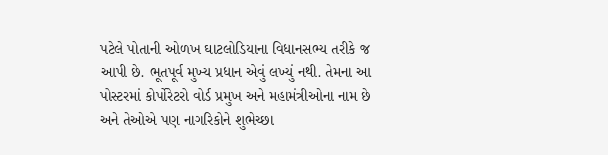પટેલે પોતાની ઓળખ ઘાટલોડિયાના વિધાનસભ્ય તરીકે જ આપી છે. ભૂતપૂર્વ મુખ્ય પ્રધાન એવું લખ્યું નથી. તેમના આ પોસ્ટરમાં કોર્પોરેટરો વોર્ડ પ્રમુખ અને મહામંત્રીઓના નામ છે અને તેઓએ પણ નાગરિકોને શુભેચ્છા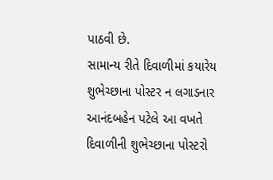પાઠવી છે.
સામાન્ય રીતે દિવાળીમાં કયારેય શુભેચ્છાના પોસ્ટર ન લગાડનાર આનંદબહેન પટેલે આ વખતે દિવાળીની શુભેચ્છાના પોસ્ટરો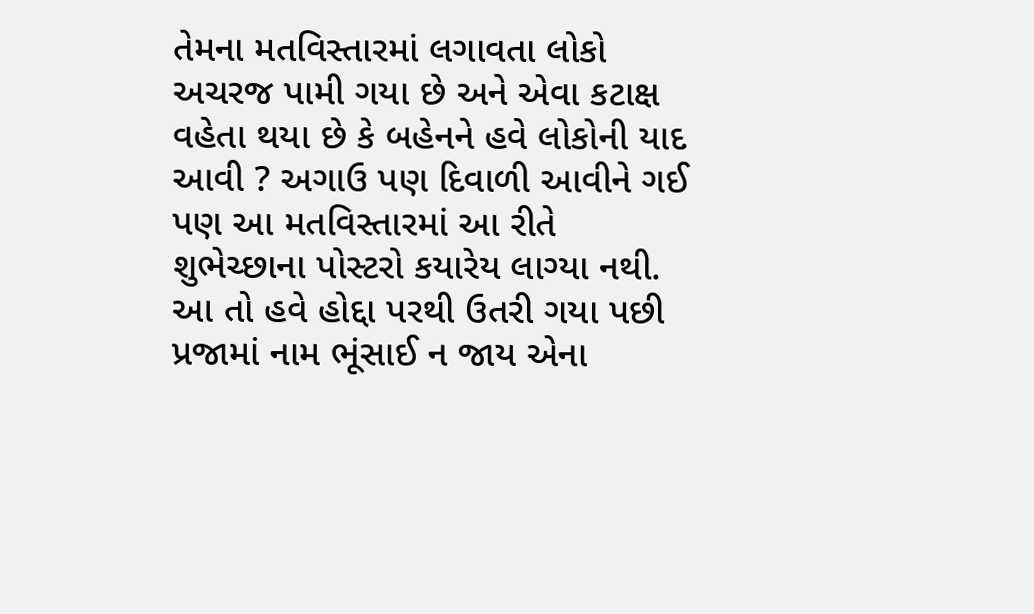તેમના મતવિસ્તારમાં લગાવતા લોકો અચરજ પામી ગયા છે અને એવા કટાક્ષ વહેતા થયા છે કે બહેનને હવે લોકોની યાદ આવી ? અગાઉ પણ દિવાળી આવીને ગઈ પણ આ મતવિસ્તારમાં આ રીતે શુભેચ્છાના પોસ્ટરો કયારેય લાગ્યા નથી. આ તો હવે હોદ્દા પરથી ઉતરી ગયા પછી પ્રજામાં નામ ભૂંસાઈ ન જાય એના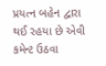પ્રયત્ન બહેન દ્વારા થઈ રહયા છે એવી કમેન્ટ ઉઠવા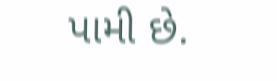પામી છે.